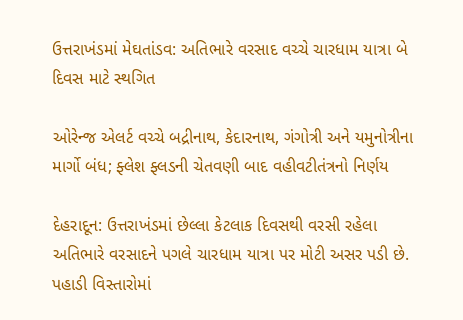ઉત્તરાખંડમાં મેઘતાંડવ: અતિભારે વરસાદ વચ્ચે ચારધામ યાત્રા બે દિવસ માટે સ્થગિત

ઓરેન્જ એલર્ટ વચ્ચે બદ્રીનાથ, કેદારનાથ, ગંગોત્રી અને યમુનોત્રીના માર્ગો બંધ; ફ્લેશ ફ્લડની ચેતવણી બાદ વહીવટીતંત્રનો નિર્ણય

દેહરાદૂન: ઉત્તરાખંડમાં છેલ્લા કેટલાક દિવસથી વરસી રહેલા અતિભારે વરસાદને પગલે ચારધામ યાત્રા પર મોટી અસર પડી છે. પહાડી વિસ્તારોમાં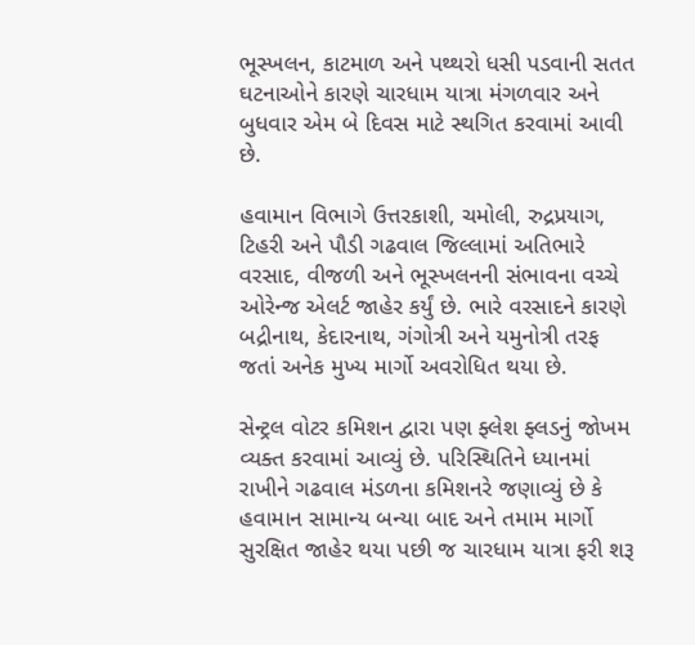ભૂસ્ખલન, કાટમાળ અને પથ્થરો ધસી પડવાની સતત ઘટનાઓને કારણે ચારધામ યાત્રા મંગળવાર અને બુધવાર એમ બે દિવસ માટે સ્થગિત કરવામાં આવી છે.

હવામાન વિભાગે ઉત્તરકાશી, ચમોલી, રુદ્રપ્રયાગ, ટિહરી અને પૌડી ગઢવાલ જિલ્લામાં અતિભારે વરસાદ, વીજળી અને ભૂસ્ખલનની સંભાવના વચ્ચે ઓરેન્જ એલર્ટ જાહેર કર્યું છે. ભારે વરસાદને કારણે બદ્રીનાથ, કેદારનાથ, ગંગોત્રી અને યમુનોત્રી તરફ જતાં અનેક મુખ્ય માર્ગો અવરોધિત થયા છે.

સેન્ટ્રલ વોટર કમિશન દ્વારા પણ ફ્લેશ ફ્લડનું જોખમ વ્યક્ત કરવામાં આવ્યું છે. પરિસ્થિતિને ધ્યાનમાં રાખીને ગઢવાલ મંડળના કમિશનરે જણાવ્યું છે કે હવામાન સામાન્ય બન્યા બાદ અને તમામ માર્ગો સુરક્ષિત જાહેર થયા પછી જ ચારધામ યાત્રા ફરી શરૂ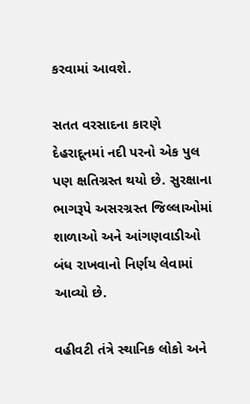કરવામાં આવશે.

સતત વરસાદના કારણે દેહરાદૂનમાં નદી પરનો એક પુલ પણ ક્ષતિગ્રસ્ત થયો છે. સુરક્ષાના ભાગરૂપે અસરગ્રસ્ત જિલ્લાઓમાં શાળાઓ અને આંગણવાડીઓ બંધ રાખવાનો નિર્ણય લેવામાં આવ્યો છે.

વહીવટી તંત્રે સ્થાનિક લોકો અને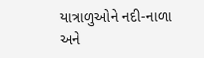યાત્રાળુઓને નદી-નાળા અને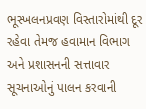ભૂસ્ખલનપ્રવણ વિસ્તારોમાંથી દૂર રહેવા તેમજ હવામાન વિભાગ અને પ્રશાસનની સત્તાવાર સૂચનાઓનું પાલન કરવાની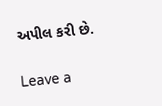અપીલ કરી છે.

Leave a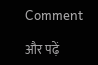Comment

और पढ़ें